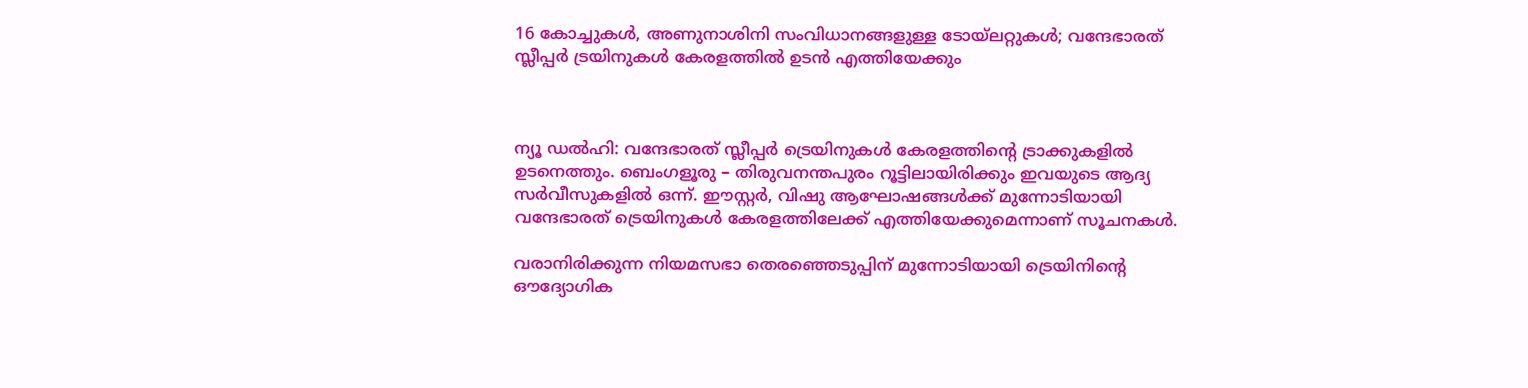16 കോച്ചുകൾ, അണുനാശിനി സംവിധാനങ്ങളുള്ള ടോയ്‍ലറ്റുകൾ; വന്ദേഭാരത് സ്ലീപ്പർ ട്രയിനുകൾ കേരളത്തിൽ ഉടൻ എത്തിയേക്കും



ന്യൂ ഡൽഹി: വന്ദേഭാരത് സ്ലീപ്പർ ട്രെയിനുകൾ കേരളത്തിന്‍റെ ട്രാക്കുകളിൽ ഉടനെത്തും. ബെംഗളൂരു – തിരുവനന്തപുരം റൂട്ടിലായിരിക്കും ഇവയുടെ ആദ്യ സർവീസുകളിൽ ഒന്ന്. ഈസ്റ്റർ, വിഷു ആഘോഷങ്ങൾക്ക് മുന്നോടിയായി വന്ദേഭാരത് ട്രെയിനുകൾ കേരളത്തിലേക്ക് എത്തിയേക്കുമെന്നാണ് സൂചനകൾ.

വരാനിരിക്കുന്ന നിയമസഭാ തെരഞ്ഞെടുപ്പിന് മുന്നോടിയായി ട്രെയിനിന്റെ ഔദ്യോഗിക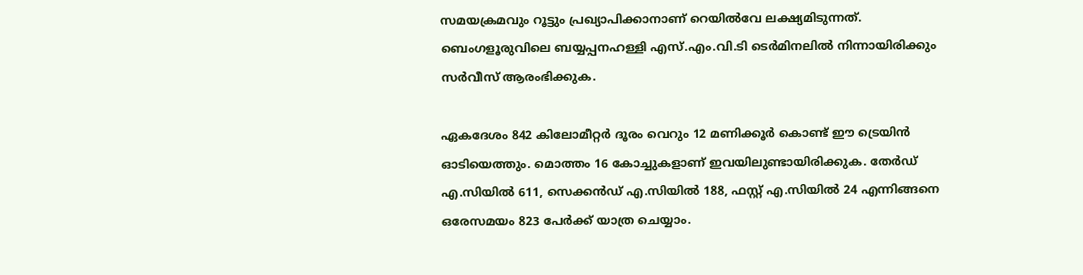സമയക്രമവും റൂട്ടും പ്രഖ്യാപിക്കാനാണ് റെയിൽവേ ലക്ഷ്യമിടുന്നത്. ബെംഗളൂരുവിലെ ബയ്യപ്പനഹള്ളി എസ്.എം.വി.ടി ടെർമിനലിൽ നിന്നായിരിക്കും സർവീസ് ആരംഭിക്കുക.

ഏകദേശം 842 കിലോമീറ്റർ ദൂരം വെറും 12 മണിക്കൂർ കൊണ്ട് ഈ ട്രെയിൻ ഓടിയെത്തും. മൊത്തം 16 കോച്ചുകളാണ് ഇവയിലുണ്ടായിരിക്കുക. തേർഡ് എ.സിയിൽ 611, സെക്കൻഡ് എ.സിയിൽ 188, ഫസ്റ്റ് എ.സിയിൽ 24 എന്നിങ്ങനെ ഒരേസമയം 823 പേർക്ക് യാത്ര ചെയ്യാം.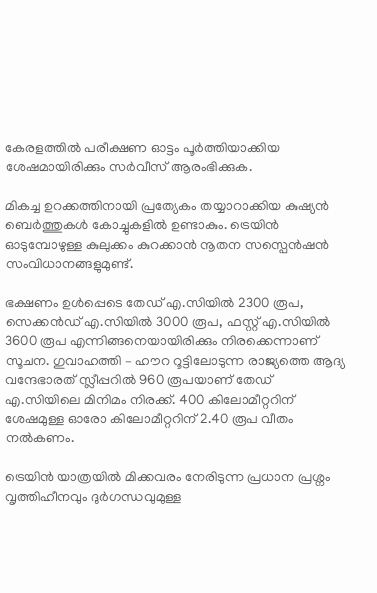കേരളത്തിൽ പരീക്ഷണ ഓട്ടം പൂർത്തിയാക്കിയ ശേഷമായിരിക്കും സർവീസ് ആരംഭിക്കുക.

മികച്ച ഉറക്കത്തിനായി പ്രത്യേകം തയ്യാറാക്കിയ കുഷ്യൻ ബെർത്തുകൾ കോച്ചുകളിൽ ഉണ്ടാകും. ട്രെയിൻ ഓടുമ്പോഴുള്ള കുലുക്കം കുറക്കാൻ നൂതന സസ്പെൻഷൻ സംവിധാനങ്ങളുമുണ്ട്.

ഭക്ഷണം ഉൾപ്പെടെ തേഡ് എ.സിയിൽ 2300 രൂപ, സെക്കൻഡ് എ.സിയിൽ 3000 രൂപ, ഫസ്റ്റ് എ.സിയിൽ 3600 രൂപ എന്നിങ്ങനെയായിരിക്കും നിരക്കെന്നാണ് സൂചന. ഗുവാഹത്തി – ഹൗറ റൂട്ടിലോടുന്ന രാജ്യത്തെ ആദ്യ വന്ദേഭാരത് സ്ലീപ്പറിൽ 960 രൂപയാണ് തേഡ് എ.സിയിലെ മിനിമം നിരക്ക്. 400 കിലോമീറ്ററിന് ശേഷമുള്ള ഓരോ കിലോമീറ്ററിന് 2.40 രൂപ വീതം നൽകണം.

ട്രെയിൻ യാത്രയിൽ മിക്കവരം നേരിടുന്ന പ്രധാന പ്രശ്നം വൃത്തിഹീനവും ദുർഗന്ധവുമുള്ള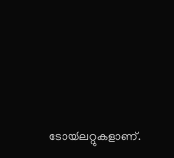ടോയ്‍ലറ്റുകളാണ്.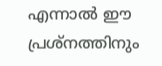എന്നാൽ ഈ പ്രശ്നത്തിനും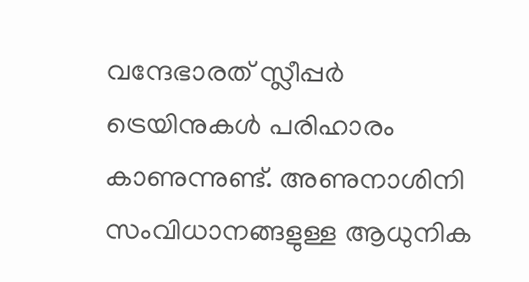വന്ദേഭാരത് സ്ലീപ്പർ ട്രെയിനുകൾ പരിഹാരം കാണുന്നുണ്ട്. അണുനാശിനി സംവിധാനങ്ങളുള്ള ആധുനിക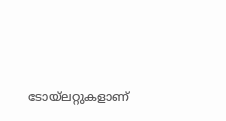ടോയ്‍ലറ്റുകളാണ്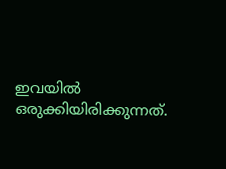ഇവയിൽ ഒരുക്കിയിരിക്കുന്നത്.